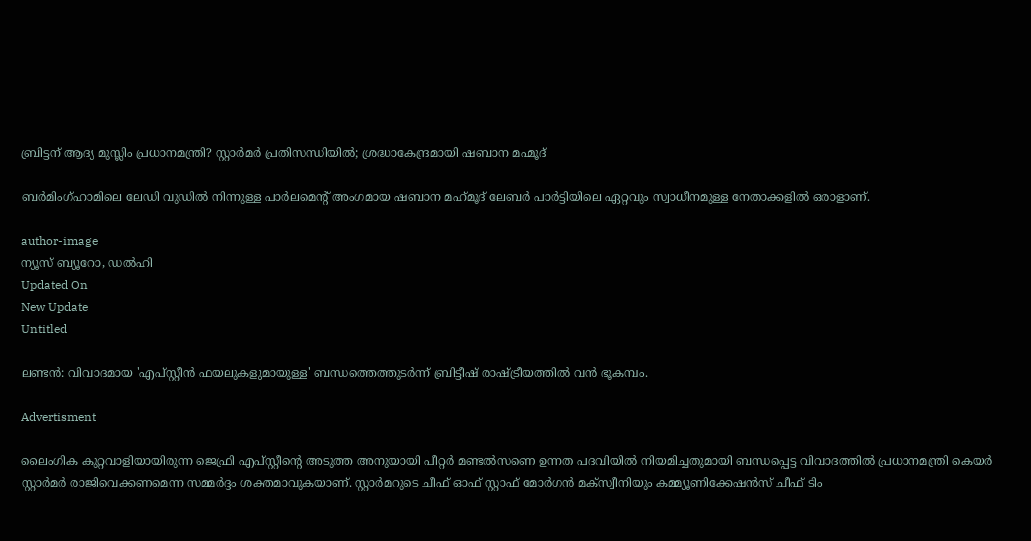ബ്രിട്ടന് ആദ്യ മുസ്ലിം പ്രധാനമന്ത്രി? സ്റ്റാർമർ പ്രതിസന്ധിയിൽ; ശ്രദ്ധാകേന്ദ്രമായി ഷബാന മഹ്മൂദ്

ബര്‍മിംഗ്ഹാമിലെ ലേഡി വുഡില്‍ നിന്നുള്ള പാര്‍ലമെന്റ് അംഗമായ ഷബാന മഹ്‌മൂദ് ലേബര്‍ പാര്‍ട്ടിയിലെ ഏറ്റവും സ്വാധീനമുള്ള നേതാക്കളില്‍ ഒരാളാണ്.

author-image
ന്യൂസ് ബ്യൂറോ, ഡല്‍ഹി
Updated On
New Update
Untitled

ലണ്ടന്‍: വിവാദമായ 'എപ്സ്റ്റീന്‍ ഫയലുകളുമായുള്ള' ബന്ധത്തെത്തുടര്‍ന്ന് ബ്രിട്ടീഷ് രാഷ്ട്രീയത്തില്‍ വന്‍ ഭൂകമ്പം.

Advertisment

ലൈംഗിക കുറ്റവാളിയായിരുന്ന ജെഫ്രി എപ്സ്റ്റീന്റെ അടുത്ത അനുയായി പീറ്റര്‍ മണ്ടല്‍സണെ ഉന്നത പദവിയില്‍ നിയമിച്ചതുമായി ബന്ധപ്പെട്ട വിവാദത്തില്‍ പ്രധാനമന്ത്രി കെയര്‍ സ്റ്റാര്‍മര്‍ രാജിവെക്കണമെന്ന സമ്മര്‍ദ്ദം ശക്തമാവുകയാണ്. സ്റ്റാര്‍മറുടെ ചീഫ് ഓഫ് സ്റ്റാഫ് മോര്‍ഗന്‍ മക്‌സ്വീനിയും കമ്മ്യൂണിക്കേഷന്‍സ് ചീഫ് ടിം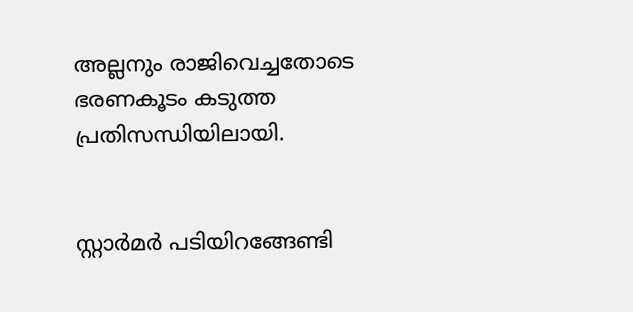അല്ലനും രാജിവെച്ചതോടെ ഭരണകൂടം കടുത്ത പ്രതിസന്ധിയിലായി.


സ്റ്റാര്‍മര്‍ പടിയിറങ്ങേണ്ടി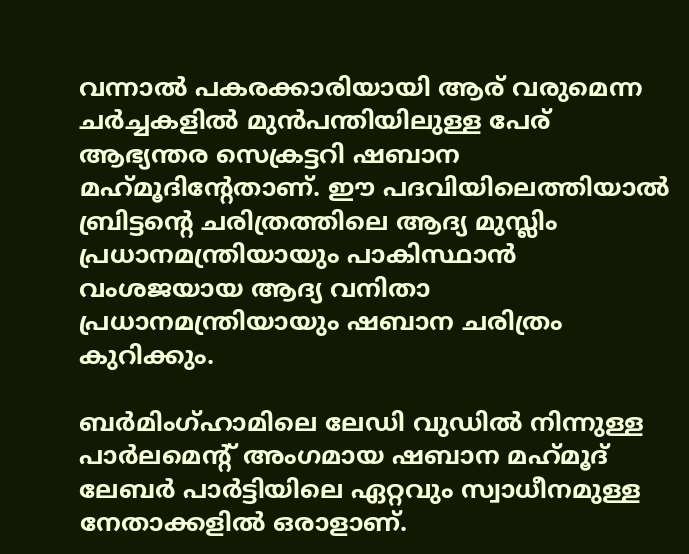വന്നാല്‍ പകരക്കാരിയായി ആര് വരുമെന്ന ചര്‍ച്ചകളില്‍ മുന്‍പന്തിയിലുള്ള പേര് ആഭ്യന്തര സെക്രട്ടറി ഷബാന മഹ്‌മൂദിന്റേതാണ്. ഈ പദവിയിലെത്തിയാല്‍ ബ്രിട്ടന്റെ ചരിത്രത്തിലെ ആദ്യ മുസ്ലിം പ്രധാനമന്ത്രിയായും പാകിസ്ഥാന്‍ വംശജയായ ആദ്യ വനിതാ പ്രധാനമന്ത്രിയായും ഷബാന ചരിത്രം കുറിക്കും.

ബര്‍മിംഗ്ഹാമിലെ ലേഡി വുഡില്‍ നിന്നുള്ള പാര്‍ലമെന്റ് അംഗമായ ഷബാന മഹ്‌മൂദ് ലേബര്‍ പാര്‍ട്ടിയിലെ ഏറ്റവും സ്വാധീനമുള്ള നേതാക്കളില്‍ ഒരാളാണ്.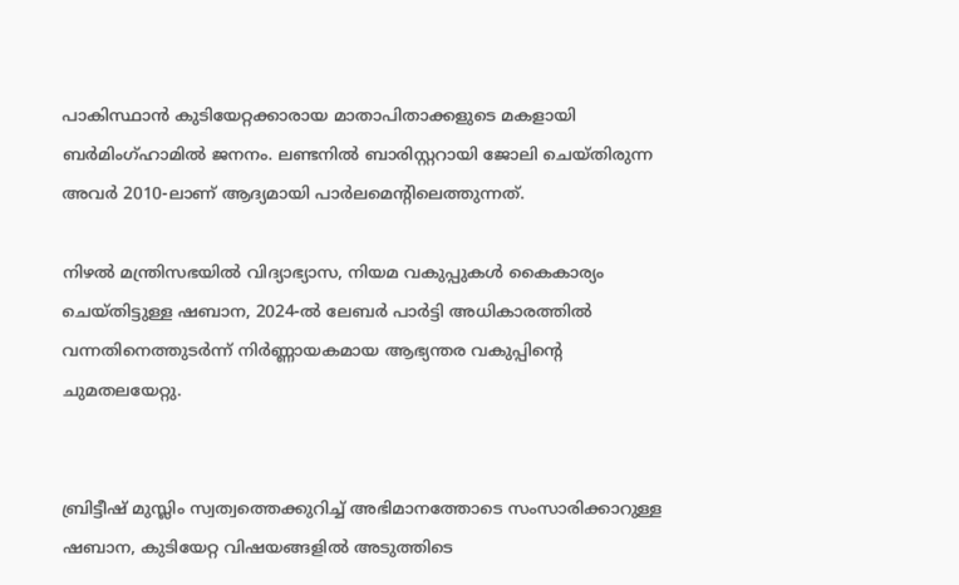പാകിസ്ഥാന്‍ കുടിയേറ്റക്കാരായ മാതാപിതാക്കളുടെ മകളായി ബര്‍മിംഗ്ഹാമില്‍ ജനനം. ലണ്ടനില്‍ ബാരിസ്റ്ററായി ജോലി ചെയ്തിരുന്ന അവര്‍ 2010-ലാണ് ആദ്യമായി പാര്‍ലമെന്റിലെത്തുന്നത്.

നിഴല്‍ മന്ത്രിസഭയില്‍ വിദ്യാഭ്യാസ, നിയമ വകുപ്പുകള്‍ കൈകാര്യം ചെയ്തിട്ടുള്ള ഷബാന, 2024-ല്‍ ലേബര്‍ പാര്‍ട്ടി അധികാരത്തില്‍ വന്നതിനെത്തുടര്‍ന്ന് നിര്‍ണ്ണായകമായ ആഭ്യന്തര വകുപ്പിന്റെ ചുമതലയേറ്റു.


ബ്രിട്ടീഷ് മുസ്ലിം സ്വത്വത്തെക്കുറിച്ച് അഭിമാനത്തോടെ സംസാരിക്കാറുള്ള ഷബാന, കുടിയേറ്റ വിഷയങ്ങളില്‍ അടുത്തിടെ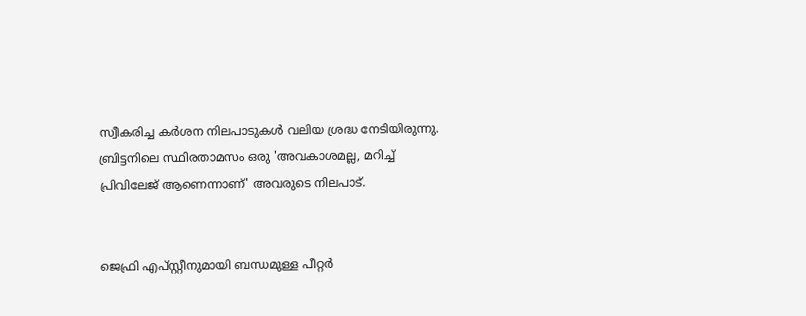സ്വീകരിച്ച കര്‍ശന നിലപാടുകള്‍ വലിയ ശ്രദ്ധ നേടിയിരുന്നു. ബ്രിട്ടനിലെ സ്ഥിരതാമസം ഒരു 'അവകാശമല്ല, മറിച്ച് പ്രിവിലേജ് ആണെന്നാണ്' അവരുടെ നിലപാട്.


ജെഫ്രി എപ്സ്റ്റീനുമായി ബന്ധമുള്ള പീറ്റര്‍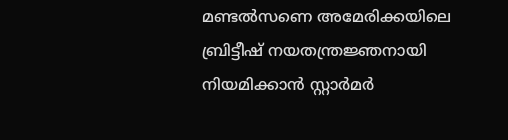മണ്ടല്‍സണെ അമേരിക്കയിലെ ബ്രിട്ടീഷ് നയതന്ത്രജ്ഞനായി നിയമിക്കാന്‍ സ്റ്റാര്‍മര്‍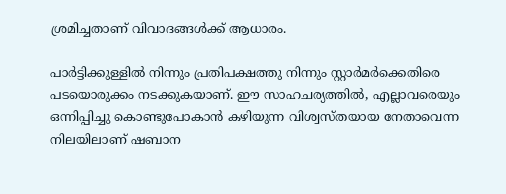ശ്രമിച്ചതാണ് വിവാദങ്ങള്‍ക്ക് ആധാരം.

പാര്‍ട്ടിക്കുള്ളില്‍ നിന്നും പ്രതിപക്ഷത്തു നിന്നും സ്റ്റാര്‍മര്‍ക്കെതിരെ പടയൊരുക്കം നടക്കുകയാണ്. ഈ സാഹചര്യത്തില്‍, എല്ലാവരെയും ഒന്നിപ്പിച്ചു കൊണ്ടുപോകാന്‍ കഴിയുന്ന വിശ്വസ്തയായ നേതാവെന്ന നിലയിലാണ് ഷബാന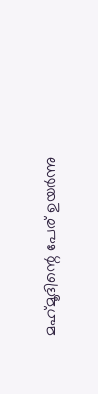മഹ്‌മൂദിന്റെ പേര് ഉയര്‍ന്നു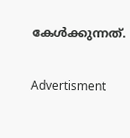കേള്‍ക്കുന്നത്.

Advertisment